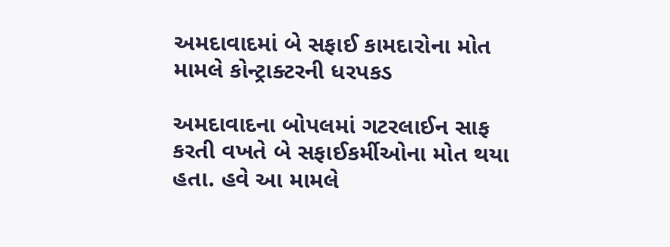અમદાવાદમાં બે સફાઈ કામદારોના મોત મામલે કોન્ટ્રાક્ટરની ધરપકડ

અમદાવાદના બોપલમાં ગટરલાઈન સાફ કરતી વખતે બે સફાઈકર્મીઓના મોત થયા હતા. હવે આ મામલે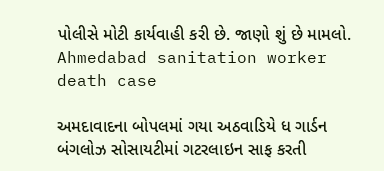પોલીસે મોટી કાર્યવાહી કરી છે. જાણો શું છે મામલો.
Ahmedabad sanitation worker death case

અમદાવાદના બોપલમાં ગયા અઠવાડિયે ધ ગાર્ડન બંગલોઝ સોસાયટીમાં ગટરલાઇન સાફ કરતી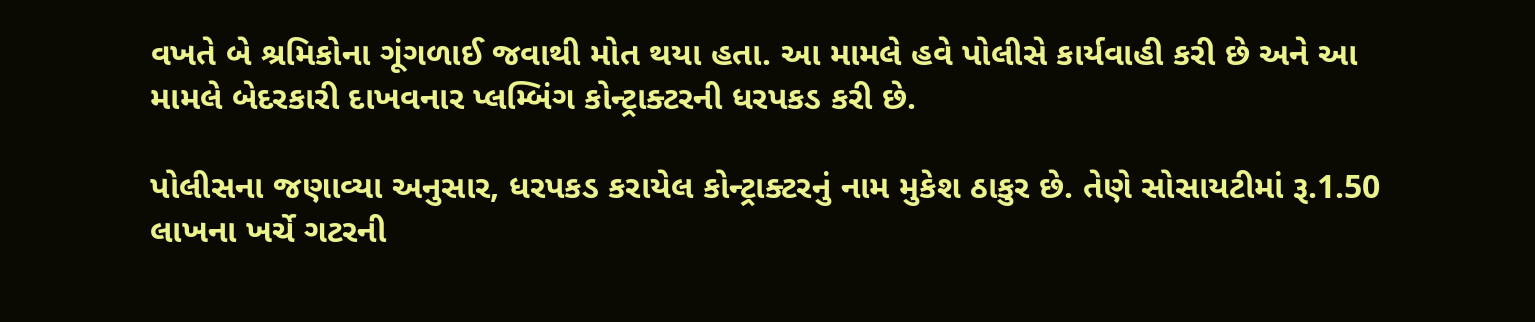વખતે બે શ્રમિકોના ગૂંગળાઈ જવાથી મોત થયા હતા. આ મામલે હવે પોલીસે કાર્યવાહી કરી છે અને આ મામલે બેદરકારી દાખવનાર પ્લમ્બિંગ કોન્ટ્રાક્ટરની ધરપકડ કરી છે.

પોલીસના જણાવ્યા અનુસાર, ધરપકડ કરાયેલ કોન્ટ્રાક્ટરનું નામ મુકેશ ઠાકુર છે. તેણે સોસાયટીમાં રૂ.1.50 લાખના ખર્ચે ગટરની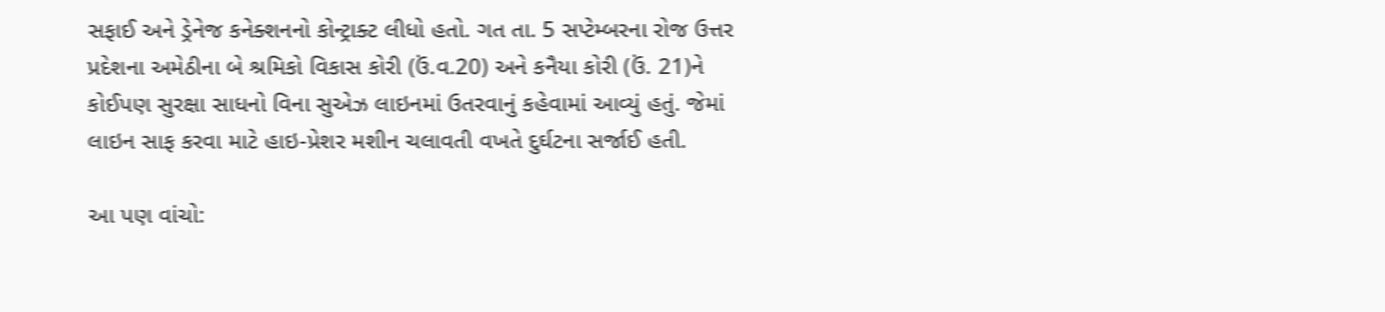સફાઈ અને ડ્રેનેજ કનેક્શનનો કોન્ટ્રાક્ટ લીધો હતો. ગત તા. 5 સપ્ટેમ્બરના રોજ ઉત્તર પ્રદેશના અમેઠીના બે શ્રમિકો વિકાસ કોરી (ઉં.વ.20) અને કનૈયા કોરી (ઉં. 21)ને કોઈપણ સુરક્ષા સાધનો વિના સુએઝ લાઇનમાં ઉતરવાનું કહેવામાં આવ્યું હતું. જેમાં લાઇન સાફ કરવા માટે હાઇ-પ્રેશર મશીન ચલાવતી વખતે દુર્ઘટના સર્જાઈ હતી.

આ પણ વાંચો: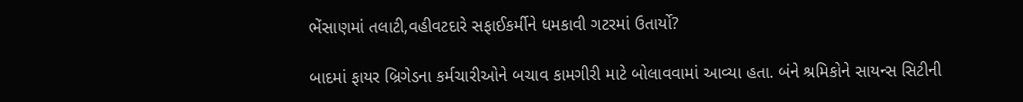ભેંસાણમાં તલાટી,વહીવટદારે સફાઈકર્મીને ધમકાવી ગટરમાં ઉતાર્યો?

બાદમાં ફાયર બ્રિગેડના કર્મચારીઓને બચાવ કામગીરી માટે બોલાવવામાં આવ્યા હતા. બંને શ્રમિકોને સાયન્સ સિટીની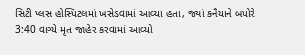સિટી પ્લસ હોસ્પિટલમાં ખસેડવામાં આવ્યા હતા, જ્યાં કનૈયાને બપોરે 3:40 વાગ્યે મૃત જાહેર કરવામાં આવ્યો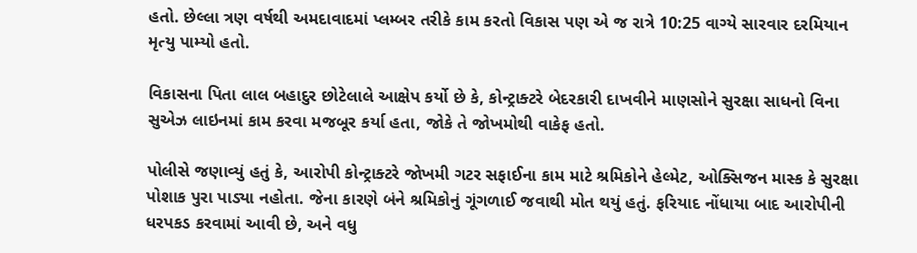હતો. છેલ્લા ત્રણ વર્ષથી અમદાવાદમાં પ્લમ્બર તરીકે કામ કરતો વિકાસ પણ એ જ રાત્રે 10:25 વાગ્યે સારવાર દરમિયાન મૃત્યુ પામ્યો હતો.

વિકાસના પિતા લાલ બહાદુર છોટેલાલે આક્ષેપ કર્યો છે કે, કોન્ટ્રાક્ટરે બેદરકારી દાખવીને માણસોને સુરક્ષા સાધનો વિના સુએઝ લાઇનમાં કામ કરવા મજબૂર કર્યા હતા, જોકે તે જોખમોથી વાકેફ હતો.

પોલીસે જણાવ્યું હતું કે, આરોપી કોન્ટ્રાક્ટરે જોખમી ગટર સફાઈના કામ માટે શ્રમિકોને હેલ્મેટ, ઓક્સિજન માસ્ક કે સુરક્ષા પોશાક પુરા પાડ્યા નહોતા. જેના કારણે બંને શ્રમિકોનું ગૂંગળાઈ જવાથી મોત થયું હતું. ફરિયાદ નોંધાયા બાદ આરોપીની ધરપકડ કરવામાં આવી છે, અને વધુ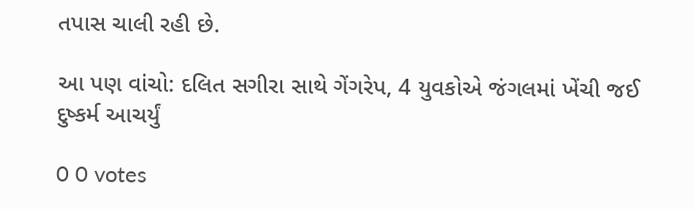તપાસ ચાલી રહી છે.

આ પણ વાંચો: દલિત સગીરા સાથે ગેંગરેપ, 4 યુવકોએ જંગલમાં ખેંચી જઈ દુષ્કર્મ આચર્યું

0 0 votes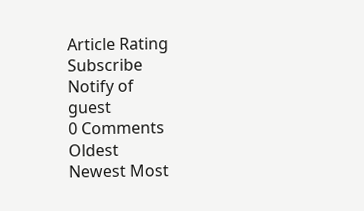Article Rating
Subscribe
Notify of
guest
0 Comments
Oldest
Newest Most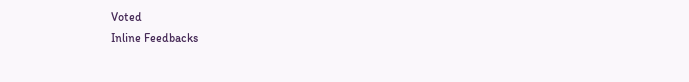Voted
Inline Feedbacks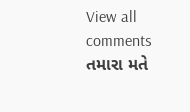View all comments
તમારા મતે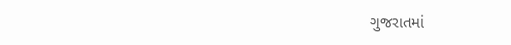ગુજરાતમાં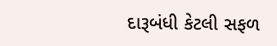દારૂબંધી કેટલી સફળ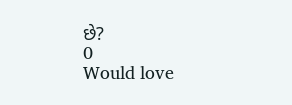છે?
0
Would love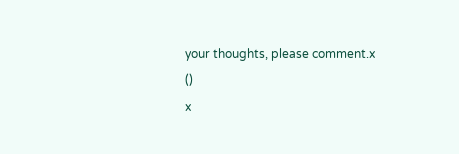your thoughts, please comment.x
()
x